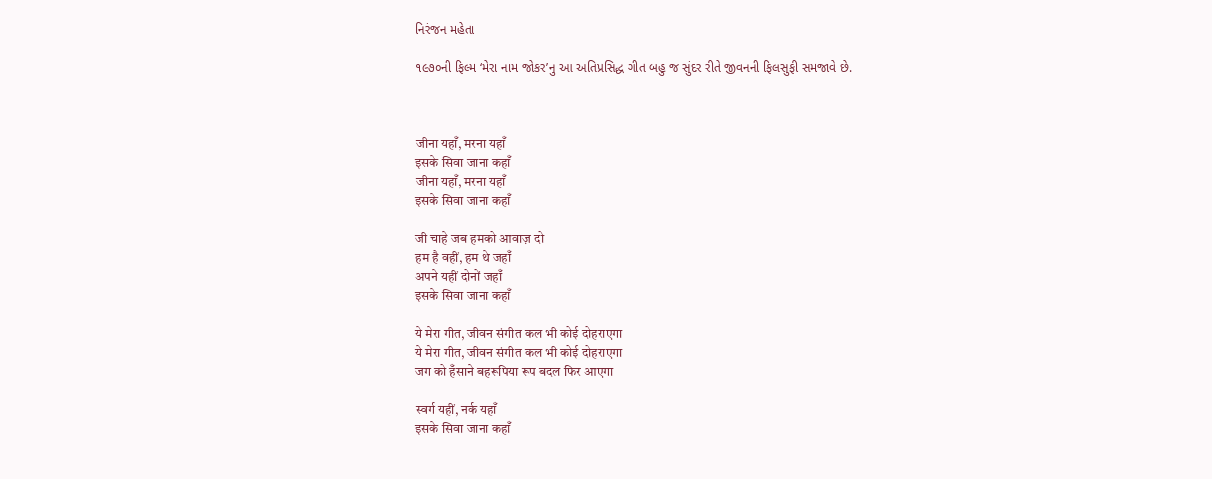નિરંજન મહેતા

૧૯૭૦ની ફિલ્મ ‘મેરા નામ જોકર’નુ આ અતિપ્રસિદ્ધ ગીત બહુ જ સુંદર રીતે જીવનની ફિલસુફી સમજાવે છે.



जीना यहाँ, मरना यहाँ
इसके सिवा जाना कहाँ
जीना यहाँ, मरना यहाँ
इसके सिवा जाना कहाँ

जी चाहे जब हमको आवाज़ दो
हम है वहीं, हम थे जहाँ
अपने यहीं दोनों जहाँ
इसके सिवा जाना कहाँ

ये मेरा गीत, जीवन संगीत कल भी कोई दोहराएगा
ये मेरा गीत, जीवन संगीत कल भी कोई दोहराएगा
जग को हँसाने बहरूपिया रूप बदल फिर आएगा

स्वर्ग यहीं, नर्क यहाँ
इसके सिवा जाना कहाँ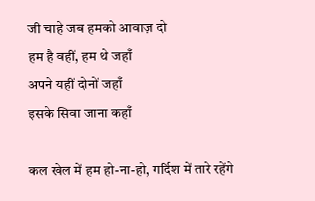जी चाहे जब हमको आवाज़ दो
हम है वहीं, हम थे जहाँ
अपने यहीं दोनों जहाँ
इसके सिवा जाना कहाँ

कल खेल में हम हो-ना-हो, गर्दिश में तारे रहेंगे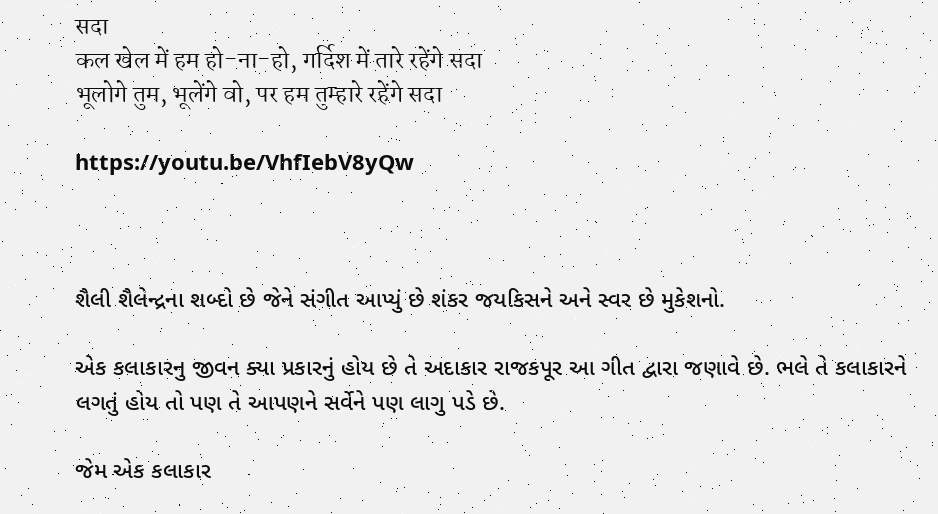सदा
कल खेल में हम हो-ना-हो, गर्दिश में तारे रहेंगे सदा
भूलोगे तुम, भूलेंगे वो, पर हम तुम्हारे रहेंगे सदा

https://youtu.be/VhfIebV8yQw



શૈલી શૈલેન્દ્રના શબ્દો છે જેને સંગીત આપ્યું છે શંકર જયકિસને અને સ્વર છે મુકેશનો.

એક કલાકારનુ જીવન ક્યા પ્રકારનું હોય છે તે અદાકાર રાજકપૂર આ ગીત દ્વારા જણાવે છે. ભલે તે કલાકારને લગતું હોય તો પણ તે આપણને સર્વેને પણ લાગુ પડે છે.

જેમ એક કલાકાર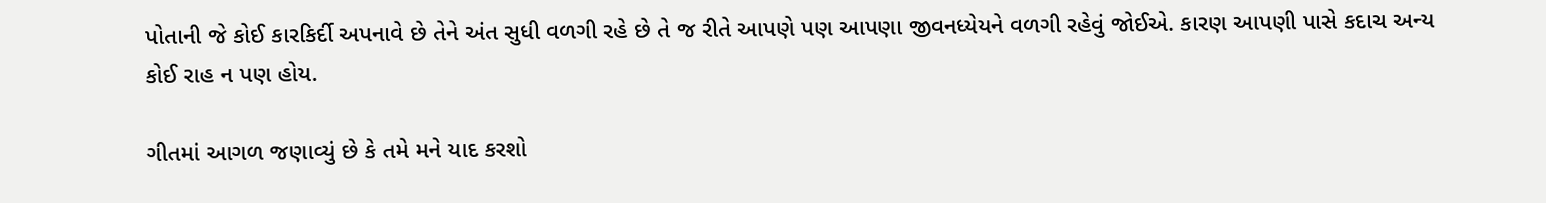પોતાની જે કોઈ કારકિર્દી અપનાવે છે તેને અંત સુધી વળગી રહે છે તે જ રીતે આપણે પણ આપણા જીવનધ્યેયને વળગી રહેવું જોઈએ. કારણ આપણી પાસે કદાચ અન્ય કોઈ રાહ ન પણ હોય.

ગીતમાં આગળ જણાવ્યું છે કે તમે મને યાદ કરશો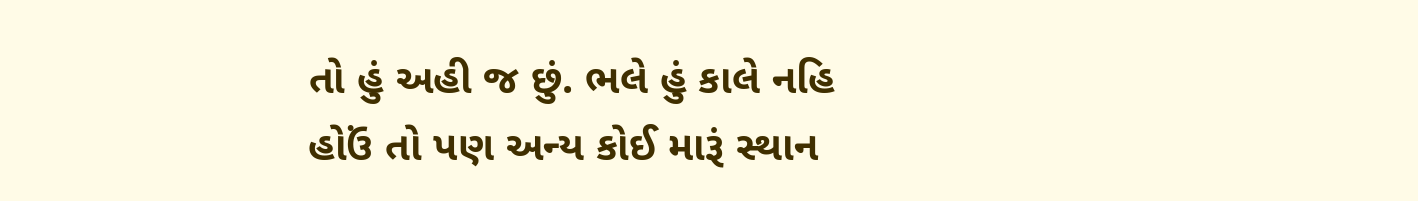તો હું અહી જ છું. ભલે હું કાલે નહિ હોઉં તો પણ અન્ય કોઈ મારૂં સ્થાન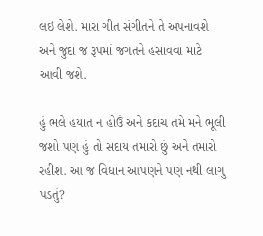લઇ લેશે. મારા ગીત સંગીતને તે અપનાવશે અને જુદા જ રૂપમાં જગતને હસાવવા માટે આવી જશે.

હું ભલે હયાત ન હોઉં અને કદાચ તમે મને ભૂલી જશો પણ હું તો સદાય તમારો છું અને તમારો રહીશ. આ જ વિધાન આપણને પણ નથી લાગુ પડતું?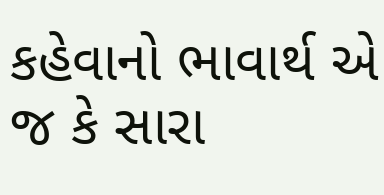કહેવાનો ભાવાર્થ એ જ કે સારા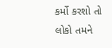કર્મો કરશો તો લોકો તમને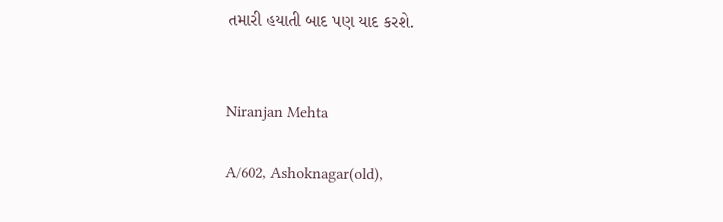તમારી હયાતી બાદ પણ યાદ કરશે.


Niranjan Mehta

A/602, Ashoknagar(old),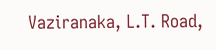Vaziranaka, L.T. Road,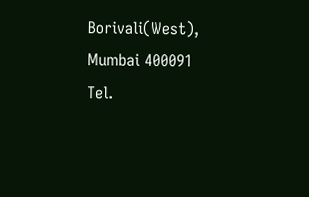Borivali(West),
Mumbai 400091
Tel.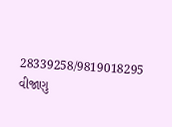28339258/9819018295
વીજાણુ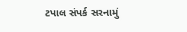ટપાલ સંપર્ક સરનામું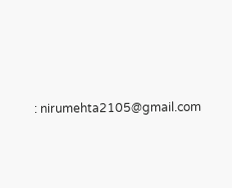: nirumehta2105@gmail.com